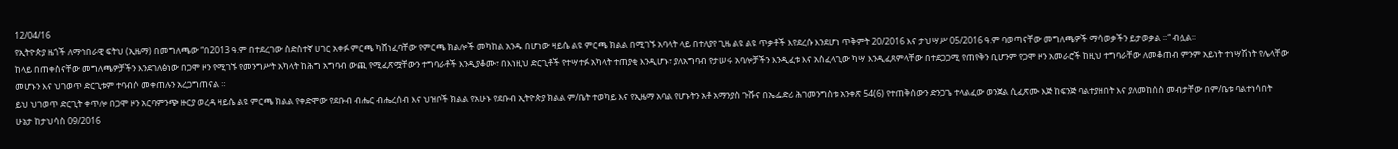12/04/16
የኢትዮጵያ ዜጎች ለማኅበራዊ ፍትህ (ኢዜማ) በመግለጫው “በ2013 ዓ.ም በተደረገው ስድስተኛ ሀገር አቀፉ ምርጫ ካሸነፈባቸው የምርጫ ክልሎች መካከል አንዱ በሆነው ዛይሴ ልዩ ምርጫ ክልል በሚገኙ አባላት ላይ በተለያየ ጊዜ ልዩ ልዩ ጥቃቶች እየደረሱ እንደሆነ ጥቅምት 20/2016 እና ታህሣሥ 05/2016 ዓ.ም ባወጣናቸው መግለጫዎች ማሳወቃችን ይታወቃል ።“ ብሏል፡፡
ከላይ በጠቀስናቸው መግለጫዎቻችን እንደገለፅነው በጋሞ ዞን የሚገኙ የመንግሥት አካላት ከሕግ አግባብ ውጪ የሚፈጽሟቸውን ተግባራቶች እንዲያቆሙ፣ በእነዚህ ድርጊቶች የተሣተፉ አካላት ተጠያቂ እንዲሆኑ፣ ያለአግባብ የታሠሩ አባሎቻችን እንዲፈቱ እና አስፈላጊው ካሣ እንዲፈጸምላቸው በተደጋጋሚ የጠየቅን ቢሆንም የጋሞ ዞን አመራሮች ከዚህ ተግባራቸው ለመቆጠብ ምንም አይነት ተነሣሽነት የሌላቸው መሆኑን እና ህገወጥ ድርጊቱም ተባብሶ መቀጠሉን አረጋግጠናል ።
ይህ ህገወጥ ድርጊት ቀጥሎ በጋሞ ዞን አርባምንጭ ዙርያ ወረዳ ዛይሴ ልዩ ምርጫ ክልል የቀድሞው የደቡብ ብሔር ብሔረሰብ እና ህዝቦች ክልል የአሁኑ የደቡብ ኢትዮጵያ ክልል ም/ቤት ተወካይ እና የኢዜማ አባል የሆኑትን አቶ አማንያስ ጉሹና በኤፌድሪ ሕገመንግስቱ አንቀጽ 54(6) የተጠቅሰውን ድንጋጌ ተላልፈው ወንጀል ሲፈጽሙ እጅ ከፍንጅ ባልተያዘበት እና ያለመከሰስ መብታቸው በም/ቤቱ ባልተነሳበት ሁኔታ ከታህሳስ 09/2016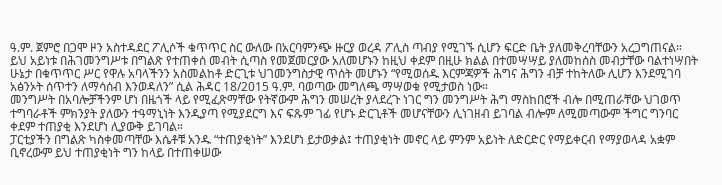ዓ.ም. ጀምሮ በጋሞ ዞን አስተዳደር ፖሊሶች ቁጥጥር ስር ውለው በአርባምንጭ ዙርያ ወረዳ ፖሊስ ጣብያ የሚገኙ ሲሆን ፍርድ ቤት ያለመቅረባቸውን አረጋግጠናል።
ይህ አይነቱ በሕገመንግሥቱ በግልጽ የተጠቀሰ መብት ሲጣስ የመጀመርያው አለመሆኑን ከዚህ ቀደም በዚሁ ክልል በተመሣሣይ ያለመከሰስ መብታቸው ባልተነሣበት ሁኔታ በቁጥጥር ሥር የዋሉ አባላችንን አስመልከቶ ድርጊቱ ህገመንግስታዊ ጥሰት መሆኑን “የሚወሰዱ እርምጃዎች ሕግና ሕግን ብቻ ተከትለው ሊሆን እንደሚገባ አፅንኦት ሰጥተን ለማሳሰብ እንወዳለን” ሲል ሕዳር 18/2015 ዓ.ም. ባወጣው መግለጫ ማሣወቁ የሚታወስ ነው።
መንግሥት በአባሎቻችንም ሆነ በዜጎች ላይ የሚፈጽማቸው የትኛውም ሕግን መሠረት ያላደረጉ ነገር ግን መንግሥት ሕግ ማስከበሮች ብሎ በሚጠራቸው ህገወጥ ተግባራቶች ምክንያት ያለውን ተዓማኒነት እንዲያጣ የሚያደርግ እና ፍጹም ገፊ የሆኑ ድርጊቶች መሆናቸውን ሊነገዘብ ይገባል ብሎም ለሚመጣውም ችግር ግንባር ቀደም ተጠያቂ እንደሆነ ሊያውቅ ይገባል።
ፓርቲያችን በግልጽ ካስቀመጣቸው እሴቶቹ አንዱ “ተጠያቂነት” እንደሆነ ይታወቃል፤ ተጠያቂነት መኖር ላይ ምንም አይነት ለድርድር የማይቀርብ የማያወላዳ አቋም ቢኖረውም ይህ ተጠያቂነት ግን ከላይ በተጠቀሠው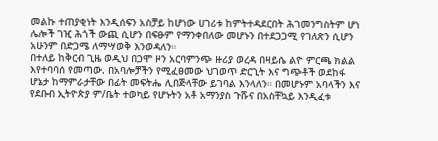መልኩ ተጠያቂነት እንዲሰፍን አስቻይ ከሆነው ሀገሪቱ ከምትተዳደርበት ሕገመንግስትም ሆነ ሌሎች ገዢ ሕጎች ውጪ ሲሆን በፍፁም የማንቀበለው መሆኑን በተደጋጋሚ የገለጽን ሲሆን አሁንም በድጋሜ ለማሣወቅ እንወዳለን።
በተለይ ከቅርብ ጊዜ ወዲህ በጋሞ ዞን አርባምንጭ ዙሪያ ወረዳ በዛይሴ ልዮ ምርጫ ክልል እየተባባሰ የመጣው. በአባሎቻችን የሚፈፀመው ህገወጥ ድርጊት እና ግጭቶች ወደከፋ ሆኔታ ከማምራታቸው በፊት መፍትሔ ሊበጅላቸው ይገባል እንላለን። በመሆኑም አባላችን እና የደቡብ ኢትዮጵያ ም/ቤት ተወካይ የሆኑትን አቶ አማንያስ ጉሹና በአስቸኳይ እንዲፈቱ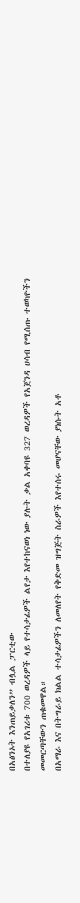በአፅንኦት እንጠይቃለን” ብሏል ፓርቲው
በተለያዩ የአገሪቱ 700 ወረዳዎች ላይ የተሳታፊዎች ልየታ እየተከናወነ ነው ያሉት ቃል አቀባዩ 327 ወረዳዎች የአጀንዳ ሀሳብ የሚሰጡ ተወካዮችን መመርጣቸውን ጠቁመዋል።
በአማራ እና በትግራይ ክልል ተሳታፊዎችን ለመለየት የቅድመ ዝግጅት ስራዎች እየተሰሩ መሆናቸው ያነሱት አቶ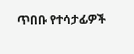ጥበቡ የተሳታፊዎች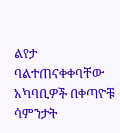ልየታ ባልተጠናቀቀባቸው አካባቢዎች በቀጣዮቹ ሳምንታት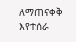ለማጠናቀቅ እየተሰራ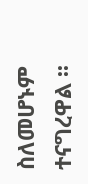ስለመሆኑም ተናግረዋል ፡፡